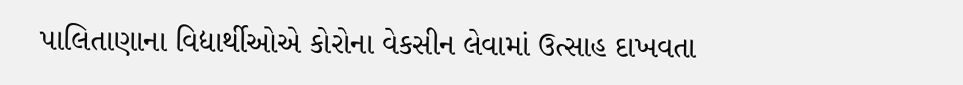પાલિતાણાના વિદ્યાર્થીઓએ કોરોના વેકસીન લેવામાં ઉત્સાહ દાખવતા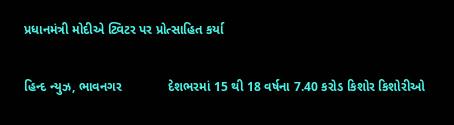પ્રધાનમંત્રી મોદીએ ટ્વિટર પર પ્રોત્સાહિત કર્યા

હિન્દ ન્યુઝ, ભાવનગર             દેશભરમાં 15 થી 18 વર્ષના 7.40 કરોડ કિશોર કિશોરીઓ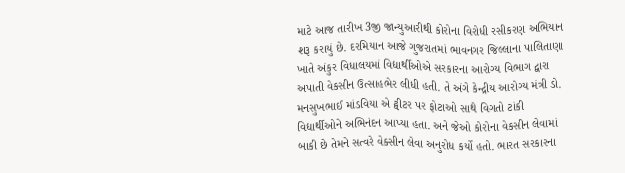માટે આજ તારીખ 3જી જાન્યુઆરીથી કોરોના વિરોધી રસીકરણ અભિયાન શરૂ કરાયું છે. દરમિયાન આજે ગુજરાતમાં ભાવનગર જિલ્લાના પાલિતાણા ખાતે અંકુર વિધાલયમાં વિદ્યાર્થીઓએ સરકારના આરોગ્ય વિભાગ દ્વારા અપાતી વેકસીન ઉત્સાહભેર લીધી હતી. તે અંગે કેન્દ્રીય આરોગ્ય મંત્રી ડો. મનસુખભાઈ માંડવિયા એ ટ્વીટર પર ફોટાઓ સાથે વિગતો ટાંકી વિદ્યાર્થીઓને અભિનંદન આપ્યા હતા. અને જેઓ કોરોના વેકસીન લેવામાં બાકી છે તેમને સત્વરે વેક્સીન લેવા અનુરોધ કર્યો હતો. ભારત સરકારના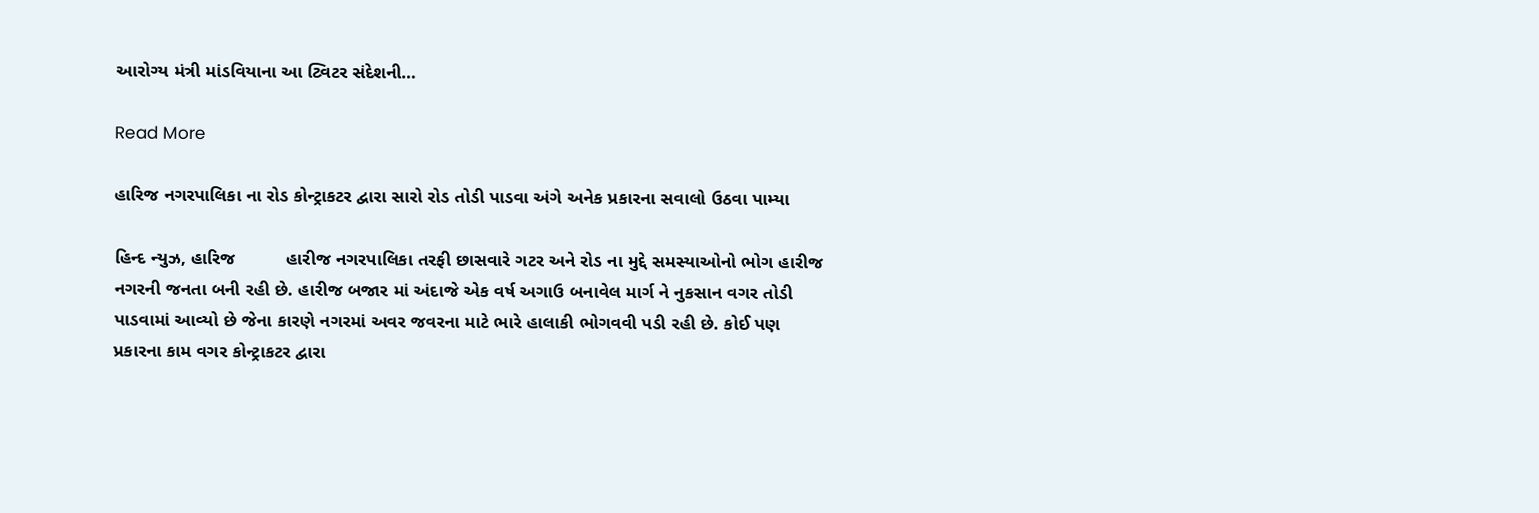આરોગ્ય મંત્રી માંડવિયાના આ ટ્વિટર સંદેશની…

Read More

હારિજ નગરપાલિકા ના રોડ કોન્ટ્રાકટર દ્વારા સારો રોડ તોડી પાડવા અંગે અનેક પ્રકારના સવાલો ઉઠવા પામ્યા

હિન્દ ન્યુઝ, હારિજ          હારીજ નગરપાલિકા તરફી છાસવારે ગટર અને રોડ ના મુદ્દે સમસ્યાઓનો ભોગ હારીજ નગરની જનતા બની રહી છે. હારીજ બજાર માં અંદાજે એક વર્ષ અગાઉ બનાવેલ માર્ગ ને નુકસાન વગર તોડી પાડવામાં આવ્યો છે જેના કારણે નગરમાં અવર જવરના માટે ભારે હાલાકી ભોગવવી પડી રહી છે. કોઈ પણ પ્રકારના કામ વગર કોન્ટ્રાકટર દ્વારા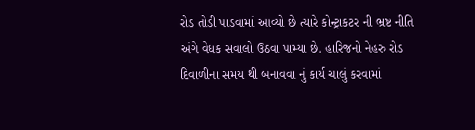રોડ તોડી પાડવામાં આવ્યો છે ત્યારે કોન્ટ્રાકટર ની ભ્રષ્ટ નીતિ અંગે વેધક સવાલો ઉઠવા પામ્યા છે. હારિજનો નેહરુ રોડ દિવાળીના સમય થી બનાવવા નું કાર્ય ચાલું કરવામાં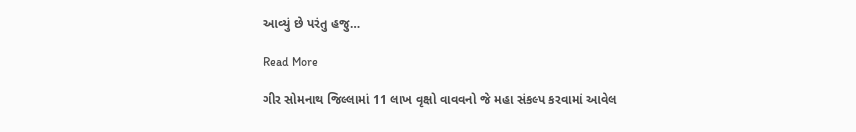આવ્યું છે પરંતુ હજુ…

Read More

ગીર સોમનાથ જિલ્લામાં 11 લાખ વૃક્ષો વાવવનો જે મહા સંકલ્પ કરવામાં આવેલ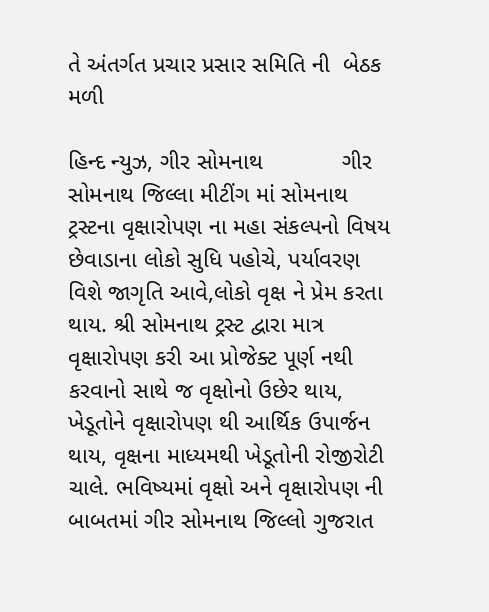તે અંતર્ગત પ્રચાર પ્રસાર સમિતિ ની  બેઠક મળી

હિન્દ ન્યુઝ, ગીર સોમનાથ            ગીર સોમનાથ જિલ્લા મીટીંગ માં સોમનાથ ટ્રસ્ટના વૃક્ષારોપણ ના મહા સંકલ્પનો વિષય છેવાડાના લોકો સુધિ પહોચે, પર્યાવરણ વિશે જાગૃતિ આવે,લોકો વૃક્ષ ને પ્રેમ કરતા થાય. શ્રી સોમનાથ ટ્રસ્ટ દ્વારા માત્ર વૃક્ષારોપણ કરી આ પ્રોજેક્ટ પૂર્ણ નથી કરવાનો સાથે જ વૃક્ષોનો ઉછેર થાય, ખેડૂતોને વૃક્ષારોપણ થી આર્થિક ઉપાર્જન થાય, વૃક્ષના માધ્યમથી ખેડૂતોની રોજીરોટી ચાલે. ભવિષ્યમાં વૃક્ષો અને વૃક્ષારોપણ ની બાબતમાં ગીર સોમનાથ જિલ્લો ગુજરાત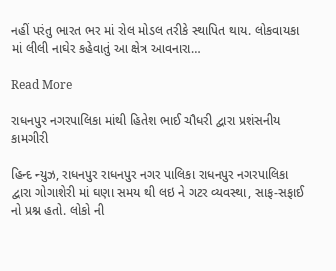નહીં પરંતુ ભારત ભર માં રોલ મોડલ તરીકે સ્થાપિત થાય. લોકવાયકા માં લીલી નાઘેર કહેવાતું આ ક્ષેત્ર આવનારા…

Read More

રાધનપુર નગરપાલિકા માંથી હિતેશ ભાઈ ચૌધરી દ્વારા પ્રશંસનીય કામગીરી

હિન્દ ન્યુઝ, રાધનપુર રાધનપુર નગર પાલિકા રાધનપુર નગરપાલિકા દ્વારા ગોગાશેરી માં ઘણા સમય થી લઇ ને ગટર વ્યવસ્થા, સાફ-સફાઈ નો પ્રશ્ન હતો. લોકો ની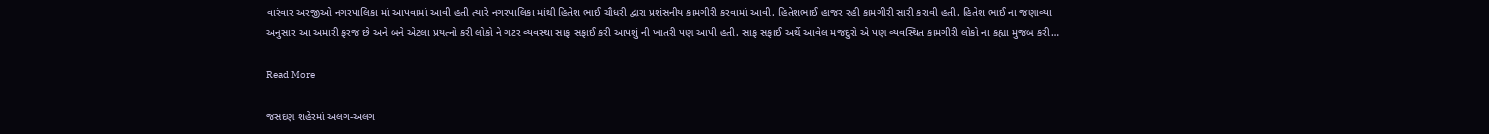વારંવાર અરજીઓ નગરપાલિકા માં આપવામાં આવી હતી ત્યારે નગરપાલિકા માંથી હિતેશ ભાઈ ચૌધરી દ્વારા પ્રશંસનીય કામગીરી કરવામાં આવી. હિતેશભાઈ હાજર રહી કામગીરી સારી કરાવી હતી. હિતેશ ભાઈ ના જણાવ્યા અનુસાર આ અમારી ફરજ છે અને બને એટલા પ્રયત્નો કરી લોકો ને ગટર વ્યવસ્થા સાફ સફાઈ કરી આપશું ની ખાતરી પણ આપી હતી. સાફ સફાઈ અર્થે આવેલ મજદુરો એ પણ વ્યવસ્થિત કામગીરી લોકો ના કહ્યા મુજબ કરી…

Read More

જસદણ શહેરમાં અલગ-અલગ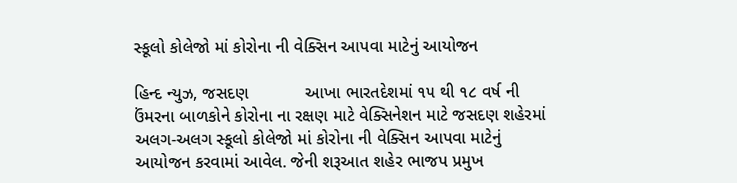સ્કૂલો કોલેજો માં કોરોના ની વેક્સિન આપવા માટેનું આયોજન

હિન્દ ન્યુઝ, જસદણ            આખા ભારતદેશમાં ૧૫ થી ૧૮ વર્ષ ની ઉંમરના બાળકોને કોરોના ના રક્ષણ માટે વેક્સિનેશન માટે જસદણ શહેરમાં અલગ-અલગ સ્કૂલો કોલેજો માં કોરોના ની વેક્સિન આપવા માટેનું આયોજન કરવામાં આવેલ. જેની શરૂઆત શહેર ભાજપ પ્રમુખ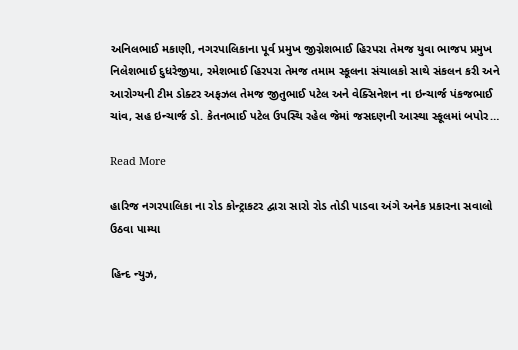અનિલભાઈ મકાણી, નગરપાલિકાના પૂર્વ પ્રમુખ જીગ્નેશભાઈ હિરપરા તેમજ યુવા ભાજપ પ્રમુખ નિલેશભાઈ દુધરેજીયા, રમેશભાઈ હિરપરા તેમજ તમામ સ્કૂલના સંચાલકો સાથે સંકલન કરી અને આરોગ્યની ટીમ ડોક્ટર અફઝલ તેમજ જીતુભાઈ પટેલ અને વેક્સિનેશન ના ઇન્ચાર્જ પંકજભાઈ ચાંવ, સહ ઇન્ચાર્જ ડો. કેતનભાઈ પટેલ ઉપસ્થિ રહેલ જેમાં જસદણની આસ્થા સ્કૂલમાં બપોર…

Read More

હારિજ નગરપાલિકા ના રોડ કોન્ટ્રાકટર દ્વારા સારો રોડ તોડી પાડવા અંગે અનેક પ્રકારના સવાલો ઉઠવા પામ્યા

હિન્દ ન્યુઝ,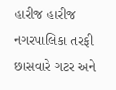હારીજ હારીજ નગરપાલિકા તરફી છાસવારે ગટર અને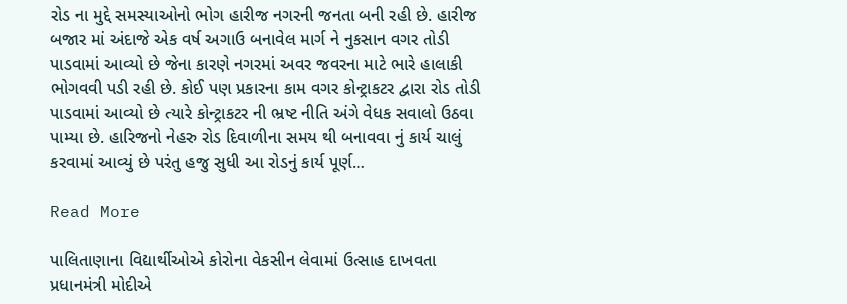રોડ ના મુદ્દે સમસ્યાઓનો ભોગ હારીજ નગરની જનતા બની રહી છે. હારીજ બજાર માં અંદાજે એક વર્ષ અગાઉ બનાવેલ માર્ગ ને નુકસાન વગર તોડી પાડવામાં આવ્યો છે જેના કારણે નગરમાં અવર જવરના માટે ભારે હાલાકી ભોગવવી પડી રહી છે. કોઈ પણ પ્રકારના કામ વગર કોન્ટ્રાકટર દ્વારા રોડ તોડી પાડવામાં આવ્યો છે ત્યારે કોન્ટ્રાકટર ની ભ્રષ્ટ નીતિ અંગે વેધક સવાલો ઉઠવા પામ્યા છે. હારિજનો નેહરુ રોડ દિવાળીના સમય થી બનાવવા નું કાર્ય ચાલું કરવામાં આવ્યું છે પરંતુ હજુ સુધી આ રોડનું કાર્ય પૂર્ણ…

Read More

પાલિતાણાના વિદ્યાર્થીઓએ કોરોના વેકસીન લેવામાં ઉત્સાહ દાખવતા પ્રધાનમંત્રી મોદીએ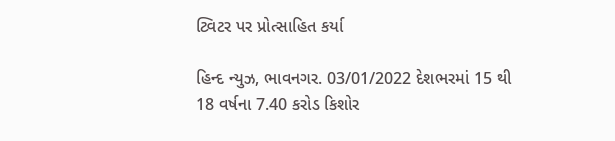ટ્વિટર પર પ્રોત્સાહિત કર્યા

હિન્દ ન્યુઝ, ભાવનગર. 03/01/2022 દેશભરમાં 15 થી 18 વર્ષના 7.40 કરોડ કિશોર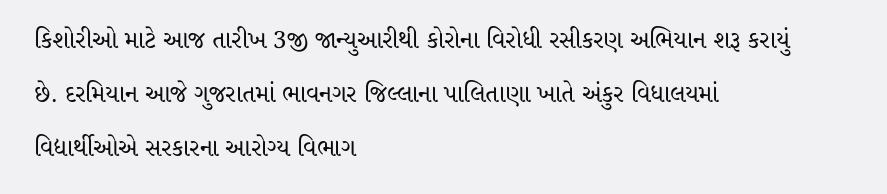કિશોરીઓ માટે આજ તારીખ 3જી જાન્યુઆરીથી કોરોના વિરોધી રસીકરણ અભિયાન શરૂ કરાયું છે. દરમિયાન આજે ગુજરાતમાં ભાવનગર જિલ્લાના પાલિતાણા ખાતે અંકુર વિધાલયમાં વિદ્યાર્થીઓએ સરકારના આરોગ્ય વિભાગ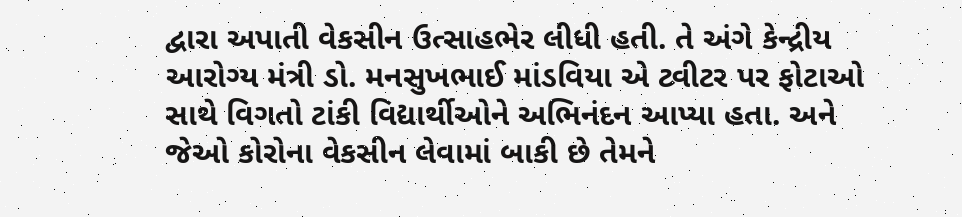દ્વારા અપાતી વેકસીન ઉત્સાહભેર લીધી હતી. તે અંગે કેન્દ્રીય આરોગ્ય મંત્રી ડો. મનસુખભાઈ માંડવિયા એ ટ્વીટર પર ફોટાઓ સાથે વિગતો ટાંકી વિદ્યાર્થીઓને અભિનંદન આપ્યા હતા. અને જેઓ કોરોના વેકસીન લેવામાં બાકી છે તેમને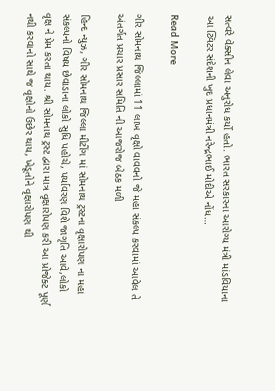સત્વરે વેક્સીન લેવા અનુરોધ કર્યો હતો. ભારત સરકારના આરોગ્ય મંત્રી માંડવિયાના આ ટ્વિટર સંદેશની ખુદ પ્રધાનમંત્રી નરેન્દ્રભાઈ મોદીએ નોંધ…

Read More

ગીર સોમનાથ જિલ્લામાં 11 લાખ વૃક્ષો વાવવનો જે મહા સંકલ્પ કરવામાં આવેલ તે અંતર્ગત પ્રચાર પ્રસાર સમિતિ ની આજરોજ બેઠક મળી

હિન્દ ન્યુઝ, ગીર સોમનાથ જિલ્લા મીટીંગ માં સોમનાથ ટ્રસ્ટના વૃક્ષારોપણ ના મહા સંકલ્પનો વિષય છેવાડાના લોકો સુધિ પહોચે, પર્યાવરણ વિશે જાગૃતિ આવે,લોકો વૃક્ષ ને પ્રેમ કરતા થાય. શ્રી સોમનાથ ટ્રસ્ટ દ્વારા માત્ર વૃક્ષારોપણ કરી આ પ્રોજેક્ટ પૂર્ણ નથી કરવાનો સાથે જ વૃક્ષોનો ઉછેર થાય, ખેડૂતોને વૃક્ષારોપણ થી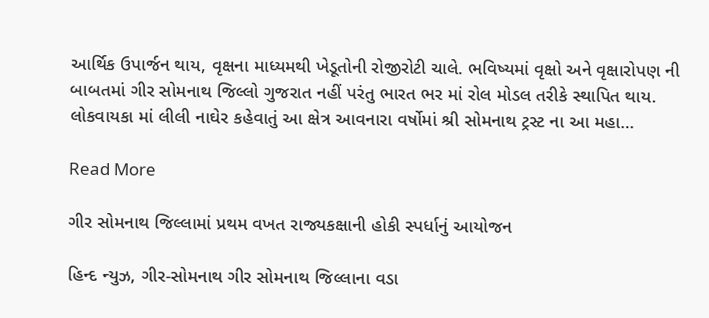આર્થિક ઉપાર્જન થાય, વૃક્ષના માધ્યમથી ખેડૂતોની રોજીરોટી ચાલે. ભવિષ્યમાં વૃક્ષો અને વૃક્ષારોપણ ની બાબતમાં ગીર સોમનાથ જિલ્લો ગુજરાત નહીં પરંતુ ભારત ભર માં રોલ મોડલ તરીકે સ્થાપિત થાય. લોકવાયકા માં લીલી નાઘેર કહેવાતું આ ક્ષેત્ર આવનારા વર્ષોમાં શ્રી સોમનાથ ટ્રસ્ટ ના આ મહા…

Read More

ગીર સોમનાથ જિલ્લામાં પ્રથમ વખત રાજ્યકક્ષાની હોકી સ્પર્ધાનું આયોજન

હિન્દ ન્યુઝ, ગીર-સોમનાથ ગીર સોમનાથ જિલ્લાના વડા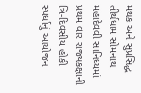મથક અને સુપ્રસિદ્ધ તીર્થધામ સોમનાથ મહાદેવવી સાનિધ્યમાં પ્રથમ વાર રાજ્યકક્ષાની ત્રિ-દિવસીય હોકી સ્પર્ધાનું આયોજન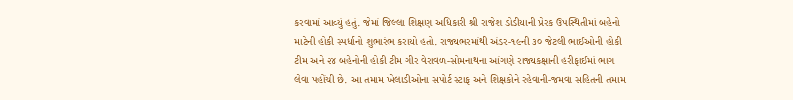કરવામાં આવ્યું હતું. જેમાં જિલ્લા શિક્ષણ અધિકારી શ્રી રાજેશ ડોડીયાની પ્રેરક ઉપસ્થિતીમાં બહેનો માટેની હોકી સ્પર્ધાનો શુભારંભ કરાયો હતો. રાજ્યભરમાંથી અંડર-૧૯ની ૩૦ જેટલી ભાઈઓની હોકી ટીમ અને ૨૪ બહેનોની હોકી ટીમ ગીર વેરાવળ-સોમનાથના આંગણે રાજ્યકક્ષાની હરીફાઈમાં ભાગ લેવા પહોંચી છે. આ તમામ ખેલાડીઓના સપોર્ટ સ્ટાફ અને શિક્ષકોને રહેવાની-જમવા સહિતની તમામ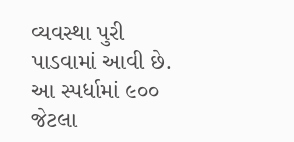વ્યવસ્થા પુરી પાડવામાં આવી છે. આ સ્પર્ધામાં ૯૦૦ જેટલા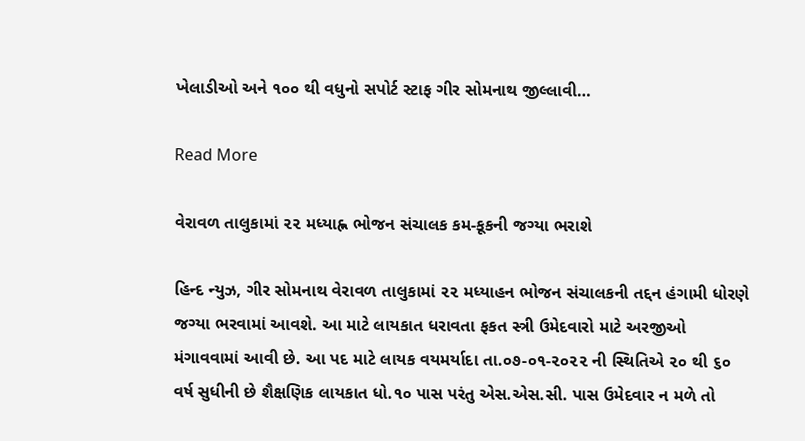ખેલાડીઓ અને ૧૦૦ થી વધુનો સપોર્ટ સ્ટાફ ગીર સોમનાથ જીલ્લાવી…

Read More

વેરાવળ તાલુકામાં ૨૨ મધ્યાહ્ન ભોજન સંચાલક કમ-કૂકની જગ્યા ભરાશે

હિન્દ ન્યુઝ, ગીર સોમનાથ વેરાવળ તાલુકામાં ૨૨ મધ્યાહન ભોજન સંચાલકની તદ્દન હંગામી ધોરણે જગ્યા ભરવામાં આવશે. આ માટે લાયકાત ધરાવતા ફકત સ્ત્રી ઉમેદવારો માટે અરજીઓ મંગાવવામાં આવી છે. આ પદ માટે લાયક વયમર્યાદા તા.૦૭-૦૧-૨૦૨૨ ની સ્થિતિએ ૨૦ થી ૬૦ વર્ષ સુધીની છે શૈક્ષણિક લાયકાત ધો.૧૦ પાસ પરંતુ એસ.એસ.સી. પાસ ઉમેદવાર ન મળે તો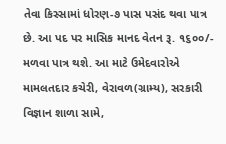તેવા કિસ્સામાં ધોરણ-૭ પાસ પસંદ થવા પાત્ર છે. આ પદ પર માસિક માનદ વેતન રૂ. ૧૬૦૦/- મળવા પાત્ર થશે. આ માટે ઉમેદવારોએ મામલતદાર કચેરી, વેરાવળ(ગ્રામ્ય), સરકારી વિજ્ઞાન શાળા સામે,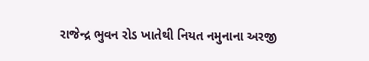રાજેન્દ્ર ભુવન રોડ ખાતેથી નિયત નમુનાના અરજી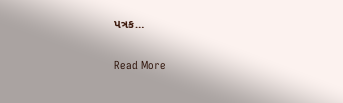પત્રક…

Read More